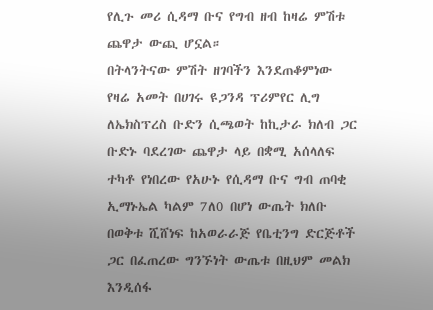የሊጉ መሪ ሲዳማ ቡና የግብ ዘብ ከዛሬ ምሽቱ ጨዋታ ውጪ ሆኗል።
በትላንትናው ምሽት ዘገባችን እንደጠቆምነው የዛሬ አመት በሀገሩ ዩጋንዳ ፕሪምየር ሊግ ለኤክስፕረስ ቡድን ሲጫወት ከኪታራ ክለብ ጋር ቡድኑ ባደረገው ጨዋታ ላይ በቋሚ አሰላለፍ ተካቶ የነበረው የአሁኑ የሲዳማ ቡና ግብ ጠባቂ ኢማኑኤል ካልም 7ለ0 በሆነ ውጤት ክለቡ በወቅቱ ሺሸነፍ ከአወራራጅ የቤቲንግ ድርጅቶች ጋር በፈጠረው ግንኙነት ውጤቱ በዚህም መልክ እንዲሰፋ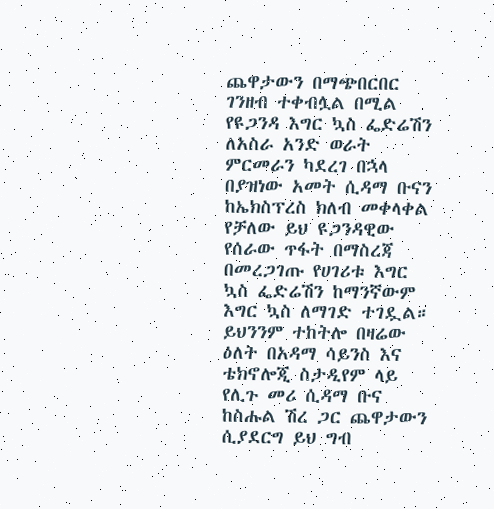ጨዋታውን በማጭበርበር ገንዘብ ተቀብሏል በሚል የዩጋንዳ እግር ኳስ ፌድሬሽን ለአስራ አንድ ወራት ምርመራን ካደረገ በኋላ በያዝነው አመት ሲዳማ ቡናን ከኤክስፕረስ ክለብ መቀላቀል የቻለው ይህ ዩጋንዳዊው የሰራው ጥፋት በማስረጃ በመረጋገጡ የሀገሪቱ እግር ኳስ ፌድሬሽን ከማንኛውም እግር ኳስ ለማገድ ተገዷል።
ይህንንም ተከትሎ በዛሬው ዕለት በአዳማ ሳይንስ እና ቴክኖሎጂ ስታዲየም ላይ የሊጉ መሪ ሲዳማ ቡና ከስሑል ሽረ ጋር ጨዋታውን ሲያደርግ ይህ ግብ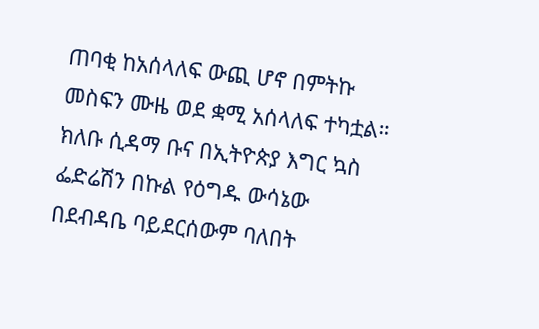ጠባቂ ከአሰላለፍ ውጪ ሆኖ በምትኩ መስፍን ሙዜ ወደ ቋሚ አሰላለፍ ተካቷል።
ክለቡ ሲዳማ ቡና በኢትዮጵያ እግር ኳስ ፌድሬሽን በኩል የዕግዱ ውሳኔው በደብዳቤ ባይደርሰውም ባለበት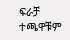ፍራቻ ተጫዋቹም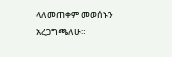ላለመጠቀም መወሰኑን አረጋግጫለሁ።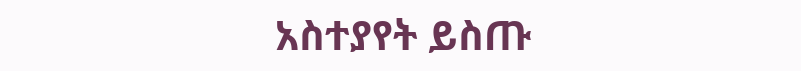አስተያየት ይስጡ